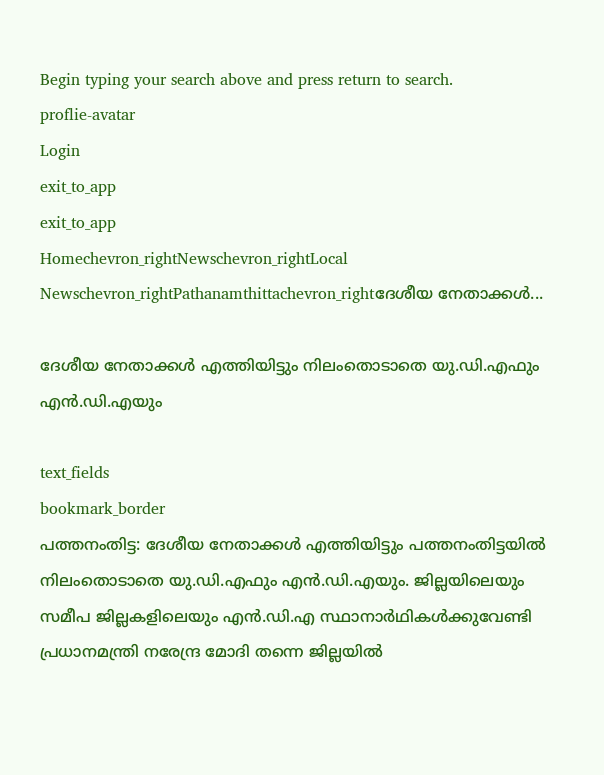Begin typing your search above and press return to search.
proflie-avatar
Login
exit_to_app
exit_to_app
Homechevron_rightNewschevron_rightLocal Newschevron_rightPathanamthittachevron_rightദേശീയ നേതാക്കൾ...

ദേശീയ നേതാക്കൾ എത്തിയിട്ടും നിലംതൊടാതെ യു.ഡി.എഫും എൻ.ഡി.എയും

text_fields
bookmark_border
പത്തനംതിട്ട: ദേശീയ നേതാക്കൾ എത്തിയിട്ടും പത്തനംതിട്ടയിൽ നിലംതൊടാതെ യു.ഡി.എഫും എൻ.ഡി.എയും. ജില്ലയിലെയും സമീപ ജില്ലകളിലെയും എൻ.ഡി.എ സ്ഥാനാർഥികൾക്കുവേണ്ടി പ്രധാനമന്ത്രി നരേന്ദ്ര മോദി തന്നെ ജില്ലയിൽ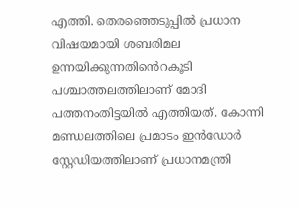എത്തി. തെരഞ്ഞെടുപ്പിൽ പ്രധാന വിഷയമായി ശബരിമല ഉന്നയിക്കുന്നതിൻെറകൂടി പശ്ചാത്തലത്തിലാണ് മോദി പത്തനംതിട്ടയിൽ എത്തിയത്. കോന്നി മണ്ഡലത്തിലെ പ്രമാടം ഇൻഡോർ സ്റ്റേഡിയത്തിലാണ് പ്രധാനമന്ത്രി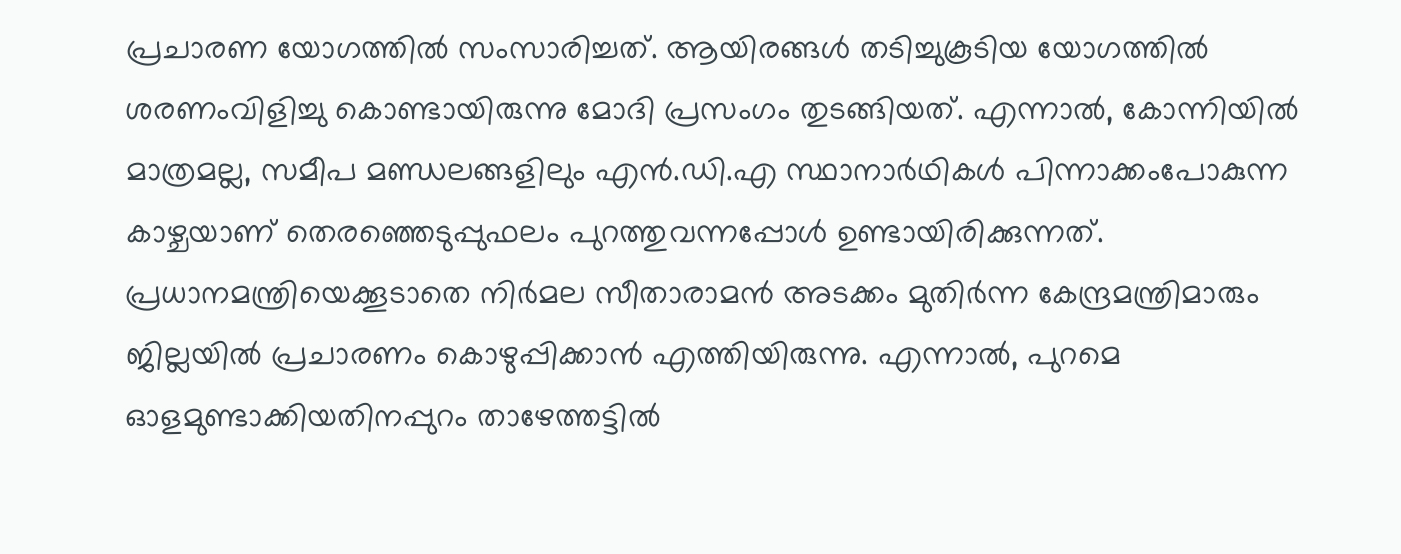പ്രചാരണ യോഗത്തിൽ സംസാരിച്ചത്. ആയിരങ്ങൾ തടിച്ചുകൂടിയ യോഗത്തിൽ ശരണംവിളിച്ചു കൊണ്ടായിരുന്നു മോദി പ്രസംഗം തുടങ്ങിയത്. എന്നാൽ, കോന്നിയിൽ മാത്രമല്ല, സമീപ മണ്ഡലങ്ങളിലും എൻ.ഡി.എ സ്ഥാനാർഥികൾ പിന്നാക്കംപോകുന്ന കാഴ്ചയാണ് തെരഞ്ഞെടുപ്പുഫലം പുറത്തുവന്നപ്പോൾ ഉണ്ടായിരിക്കുന്നത്. പ്രധാനമന്ത്രിയെക്കൂടാതെ നിർമല സീതാരാമൻ അടക്കം മുതിർന്ന കേന്ദ്രമന്ത്രിമാരും ജില്ലയിൽ പ്രചാരണം കൊഴുപ്പിക്കാൻ എത്തിയിരുന്നു. എന്നാൽ, പുറമെ ഓളമുണ്ടാക്കിയതിനപ്പുറം താഴേത്തട്ടിൽ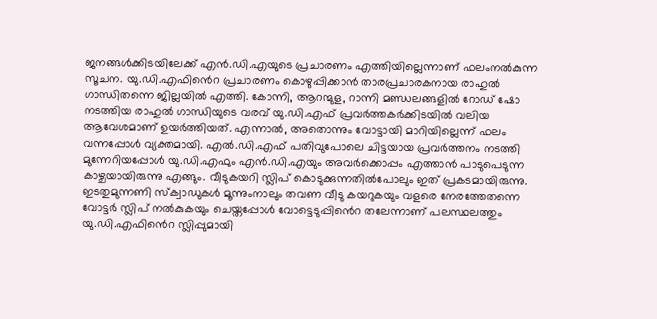ജനങ്ങൾക്കിടയിലേക്ക് എൻ.ഡി.എയുടെ പ്രചാരണം എത്തിയില്ലെന്നാണ് ഫലംനൽകുന്ന സൂചന. യു.ഡി.എഫിൻെറ പ്രചാരണം കൊഴുപ്പിക്കാൻ താരപ്രചാരകനായ രാഹുൽ ഗാന്ധിതന്നെ ജില്ലയിൽ എത്തി. കോന്നി, ആറന്മുള, റാന്നി മണ്ഡലങ്ങളിൽ റോഡ് ഷോ നടത്തിയ രാഹുൽ ഗാന്ധിയുടെ വരവ് യു.ഡി.എഫ് പ്രവർത്തകർക്കിടയിൽ വലിയ ആവേശമാണ് ഉയർത്തിയത്. എന്നാൽ, അതൊന്നും വോട്ടായി മാറിയില്ലെന്ന് ഫലം വന്നപ്പോൾ വ്യക്തമായി. എൽ.ഡി.എഫ് പതിവുപോലെ ചിട്ടയായ പ്രവർത്തനം നടത്തി മുന്നേറിയപ്പോൾ യു.ഡി.എഫും എൻ.ഡി.എയും അവർക്കൊപ്പം എത്താൻ പാടുപെടുന്ന കാഴ്ചയായിരുന്നു എങ്ങും. വീടുകയറി സ്ലിപ് കൊടുക്കുന്നതിൽപോലും ഇത് പ്രകടമായിരുന്നു. ഇടതുമുന്നണി സ്ക്വാഡുകൾ മൂന്നുംനാലും തവണ വീടു കയറുകയും വളരെ നേരത്തേതന്നെ വോട്ടർ സ്ലിപ് നൽകുകയും ചെയ്തപ്പോൾ വോട്ടെടുപ്പിൻെറ തലേന്നാണ് പലസ്ഥലത്തും യു.ഡി.എഫിൻെറ സ്ലിപ്പുമായി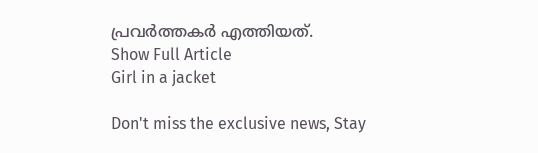പ്രവർത്തകർ എത്തിയത്.
Show Full Article
Girl in a jacket

Don't miss the exclusive news, Stay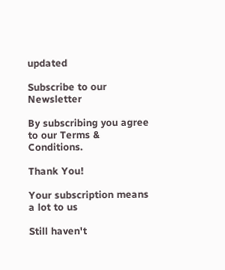updated

Subscribe to our Newsletter

By subscribing you agree to our Terms & Conditions.

Thank You!

Your subscription means a lot to us

Still haven't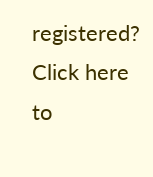registered? Click here to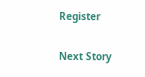Register

Next Story